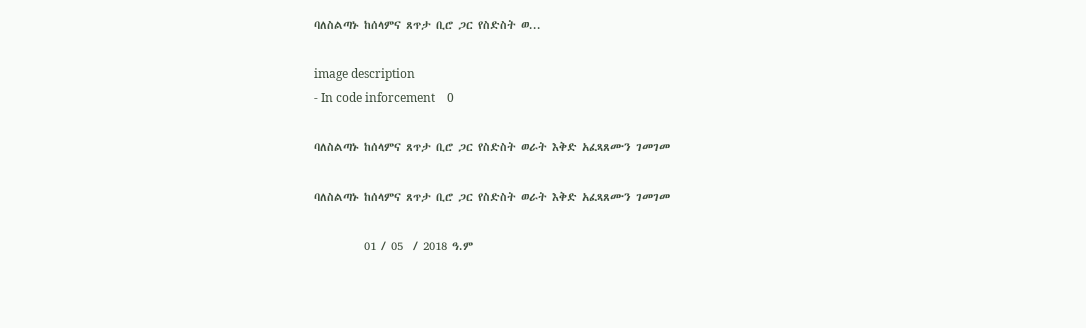ባለስልጣኑ ከሰላምና ጸጥታ ቢሮ ጋር የስድስት ወ...

image description
- In code inforcement    0

ባለስልጣኑ ከሰላምና ጸጥታ ቢሮ ጋር የስድስት ወራት እቅድ አፈጻጸሙን ገመገመ

ባለስልጣኑ ከሰላምና ጸጥታ ቢሮ ጋር የስድስት ወራት እቅድ አፈጻጸሙን ገመገመ

          01 / 05  / 2018 ዓ.ም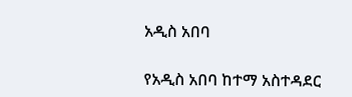አዲስ አበባ

የአዲስ አበባ ከተማ አስተዳደር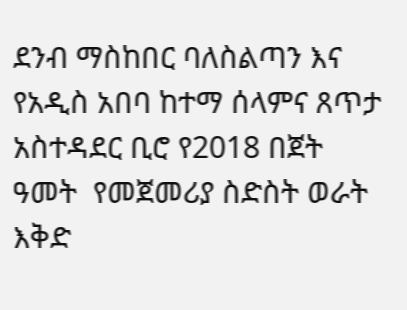ደንብ ማስከበር ባለስልጣን እና የአዲስ አበባ ከተማ ሰላምና ጸጥታ አስተዳደር ቢሮ የ2018 በጀት ዓመት  የመጀመሪያ ስድስት ወራት እቅድ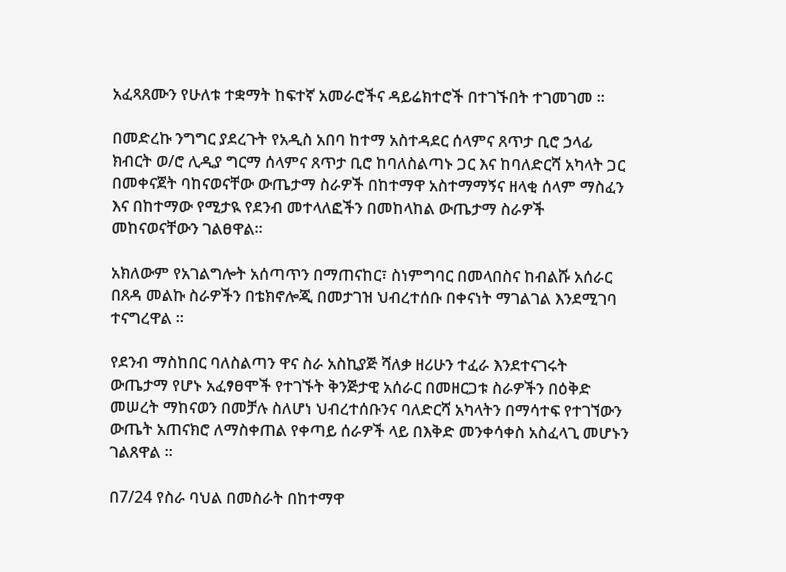አፈጻጸሙን የሁለቱ ተቋማት ከፍተኛ አመራሮችና ዳይሬክተሮች በተገኙበት ተገመገመ ።

በመድረኩ ንግግር ያደረጉት የአዲስ አበባ ከተማ አስተዳደር ሰላምና ጸጥታ ቢሮ ኃላፊ ክብርት ወ/ሮ ሊዲያ ግርማ ሰላምና ጸጥታ ቢሮ ከባለስልጣኑ ጋር እና ከባለድርሻ አካላት ጋር በመቀናጀት ባከናወናቸው ውጤታማ ስራዎች በከተማዋ አስተማማኝና ዘላቂ ሰላም ማስፈን እና በከተማው የሚታዪ የደንብ መተላለፎችን በመከላከል ውጤታማ ስራዎች መከናወናቸውን ገልፀዋል።

አክለውም የአገልግሎት አሰጣጥን በማጠናከር፣ ስነምግባር በመላበስና ከብልሹ አሰራር በጸዳ መልኩ ስራዎችን በቴክኖሎጂ በመታገዝ ህብረተሰቡ በቀናነት ማገልገል እንደሚገባ ተናግረዋል ።

የደንብ ማስከበር ባለስልጣን ዋና ስራ አስኪያጅ ሻለቃ ዘሪሁን ተፈራ እንደተናገሩት  ውጤታማ የሆኑ አፈፃፀሞች የተገኙት ቅንጅታዊ አሰራር በመዘርጋቱ ስራዎችን በዕቅድ መሠረት ማከናወን በመቻሉ ስለሆነ ህብረተሰቡንና ባለድርሻ አካላትን በማሳተፍ የተገኘውን ውጤት አጠናክሮ ለማስቀጠል የቀጣይ ሰራዎች ላይ በእቅድ መንቀሳቀስ አስፈላጊ መሆኑን ገልጸዋል ።

በ7/24 የስራ ባህል በመስራት በከተማዋ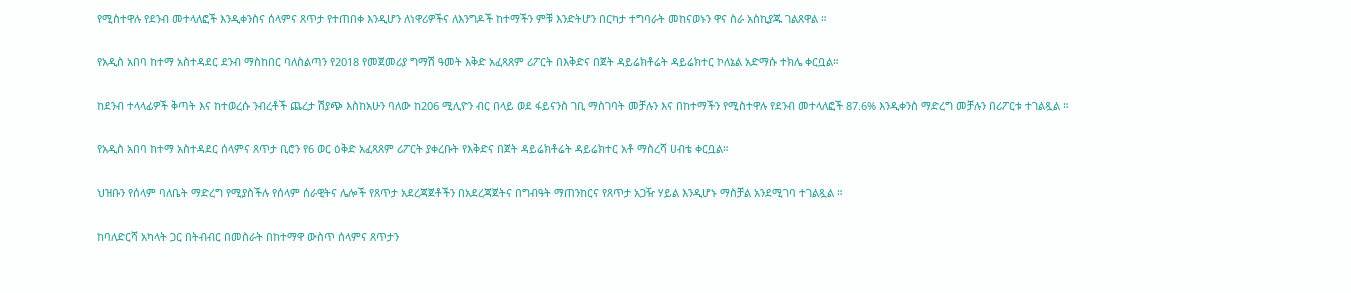የሚስተዋሉ የደንብ መተላለፎች እንዲቀንስና ሰላምና ጸጥታ የተጠበቀ እንዲሆን ለነዋሪዎችና ለእንግዶች ከተማችን ምቹ እንድትሆን በርካታ ተግባራት መከናወኑን ዋና ስራ አስኪያጁ ገልጸዋል ።

የአዲስ አበባ ከተማ አስተዳደር ደንብ ማስከበር ባለስልጣን የ2018 የመጀመሪያ ግማሽ ዓመት እቅድ አፈጻጸም ሪፖርት በእቅድና በጀት ዳይሬክቶሬት ዳይሬክተር ኮለኔል አድማሱ ተክሌ ቀርቧል።

ከደንብ ተላላፊዎች ቅጣት እና ከተወረሱ ንብረቶች ጨረታ ሽያጭ እስከአሁን ባለው ከ206 ሚሊዮን ብር በላይ ወደ ፋይናንስ ገቢ ማስገባት መቻሉን እና በከተማችን የሚስተዋሉ የደንብ መተላለፎች 87.6% እንዲቀንስ ማድረግ መቻሉን በሪፖርቱ ተገልጿል ።

የአዲስ አበባ ከተማ አስተዳደር ሰላምና ጸጥታ ቢሮን የ6 ወር ዕቅድ አፈጻጸም ሪፖርት ያቀረቡት የእቅድና በጀት ዳይሬክቶሬት ዳይሬክተር አቶ ማስረሻ ሀብቴ ቀርቧል።

ህዝቡን የሰላም ባለቤት ማድረግ የሚያስችሉ የሰላም ሰራዊትና ሌሎች የጸጥታ አደረጃጀቶችን በአደረጃጀትና በግብዓት ማጠንከርና የጸጥታ አጋዥ ሃይል እንዲሆኑ ማስቻል አንደሚገባ ተገልጿል ።

ከባለድርሻ አካላት ጋር በትብብር በመስራት በከተማዋ ውስጥ ሰላምና ጸጥታን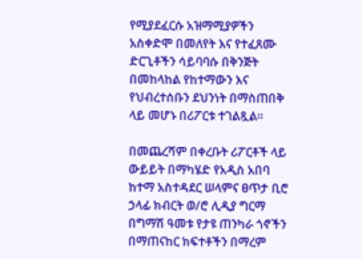የሚያደፈርሱ አዝማሚያዎችን አስቀድሞ በመለየት እና የተፈጸሙ ድርጊቶችን ሳይባባሱ በቅንጅት በመከላከል የከተማውን እና የህብረተሰቡን ደህንነት በማስጠበቅ ላይ መሆኑ በሪፖርቱ ተገልጿል።

በመጨረሻም በቀረቡት ሪፖርቶች ላይ ውይይት በማካሄድ የአዲስ አበባ ከተማ አስተዳደር ሠላምና ፀጥታ ቢሮ ኃላፊ ክብርት ወ/ሮ ሊዲያ ግርማ በግማሽ ዓመቱ የታዩ ጠንካራ ጎኖችን በማጠናከር ክፍተቶችን በማረም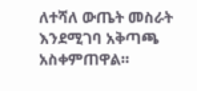ለተሻለ ውጤት መስራት እንደሚገባ አቅጣጫ አስቀምጠዋል።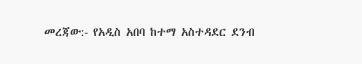መረጃው:- የአዲስ አበባ ከተማ አስተዳደር ደንብ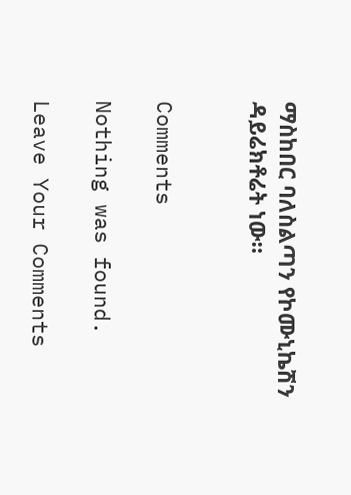ማስከበር ባለስልጣን የኮሙኒኬሽን ዳይሬክቶሬት ነው።


Comments

Nothing was found.

Leave Your Comments